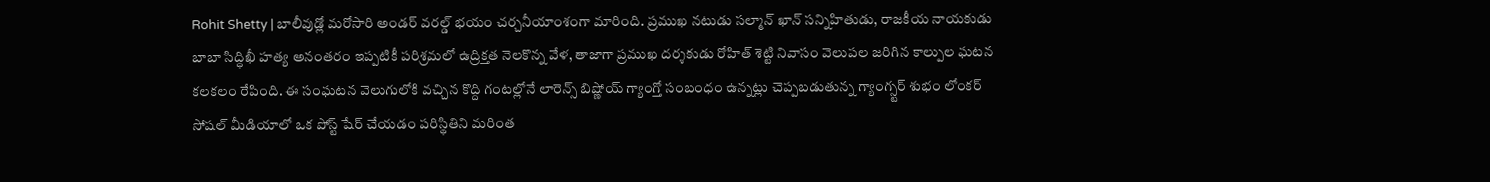Rohit Shetty | బాలీవుడ్లో మరోసారి అండర్ వరల్డ్ భయం చర్చనీయాంశంగా మారింది. ప్రముఖ నటుడు సల్మాన్ ఖాన్ సన్నిహితుడు, రాజకీయ నాయకుడు బాబా సిద్ధిఖీ హత్య అనంతరం ఇప్పటికీ పరిశ్రమలో ఉద్రిక్తత నెలకొన్న వేళ, తాజాగా ప్రముఖ దర్శకుడు రోహిత్ శెట్టి నివాసం వెలుపల జరిగిన కాల్పుల ఘటన కలకలం రేపింది. ఈ సంఘటన వెలుగులోకి వచ్చిన కొద్ది గంటల్లోనే లారెన్స్ బిష్ణోయ్ గ్యాంగ్తో సంబంధం ఉన్నట్లు చెప్పబడుతున్న గ్యాంగ్స్టర్ శుభం లోంకర్ సోషల్ మీడియాలో ఒక పోస్ట్ షేర్ చేయడం పరిస్థితిని మరింత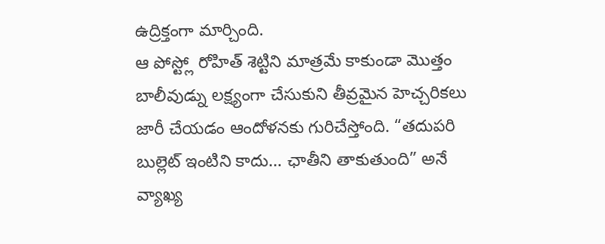ఉద్రిక్తంగా మార్చింది.
ఆ పోస్ట్లో రోహిత్ శెట్టిని మాత్రమే కాకుండా మొత్తం బాలీవుడ్ను లక్ష్యంగా చేసుకుని తీవ్రమైన హెచ్చరికలు జారీ చేయడం ఆందోళనకు గురిచేస్తోంది. “తదుపరి బుల్లెట్ ఇంటిని కాదు… ఛాతీని తాకుతుంది” అనే వ్యాఖ్య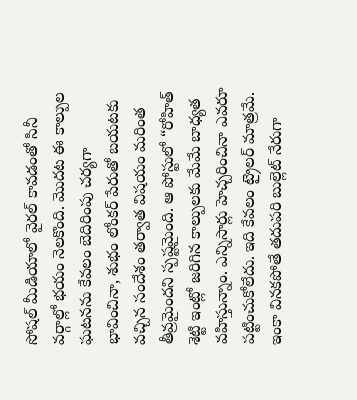సోషల్ మీడియాలో వైరల్ కావడంతో సినీ వర్గాల్లో భయం నెలకొంది. మొదట ఈ కాల్పుల ఘటనను కేవలం బెదిరింపు చర్యగా భావించినా, శుభం లోంకర్ పేరుతో బయటకు వచ్చిన సందేశం తర్వాత విషయం మరింత తీవ్రమైందని స్పష్టమైంది. ఆ పోస్టులో “రోహిత్ శెట్టి ఇంట్లో జరిగిన కాల్పులకు మేమే బాధ్యత వహిస్తున్నాం. ఎన్నిసార్లు హెచ్చరించినా ఎవరూ పట్టించుకోలేదు. ఇది కేవలం ట్రైలర్ మాత్రమే. ఇంకా వినకపోతే తదుపరి బుల్లెట్ నేరుగా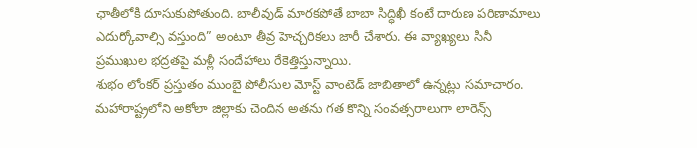ఛాతీలోకి దూసుకుపోతుంది. బాలీవుడ్ మారకపోతే బాబా సిద్ధిఖీ కంటే దారుణ పరిణామాలు ఎదుర్కోవాల్సి వస్తుంది” అంటూ తీవ్ర హెచ్చరికలు జారీ చేశారు. ఈ వ్యాఖ్యలు సినీ ప్రముఖుల భద్రతపై మళ్లీ సందేహాలు రేకెత్తిస్తున్నాయి.
శుభం లోంకర్ ప్రస్తుతం ముంబై పోలీసుల మోస్ట్ వాంటెడ్ జాబితాలో ఉన్నట్లు సమాచారం. మహారాష్ట్రలోని అకోలా జిల్లాకు చెందిన అతను గత కొన్ని సంవత్సరాలుగా లారెన్స్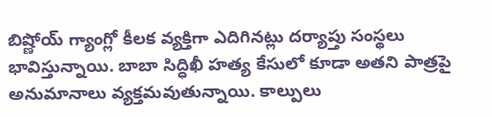బిష్ణోయ్ గ్యాంగ్లో కీలక వ్యక్తిగా ఎదిగినట్లు దర్యాప్తు సంస్థలు భావిస్తున్నాయి. బాబా సిద్ధిఖీ హత్య కేసులో కూడా అతని పాత్రపై అనుమానాలు వ్యక్తమవుతున్నాయి. కాల్పులు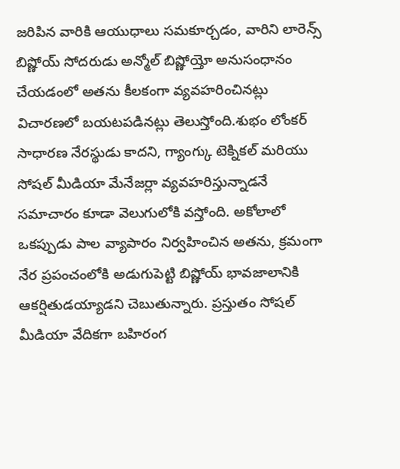జరిపిన వారికి ఆయుధాలు సమకూర్చడం, వారిని లారెన్స్ బిష్ణోయ్ సోదరుడు అన్మోల్ బిష్ణోయ్తో అనుసంధానం చేయడంలో అతను కీలకంగా వ్యవహరించినట్లు విచారణలో బయటపడినట్లు తెలుస్తోంది.శుభం లోంకర్ సాధారణ నేరస్థుడు కాదని, గ్యాంగ్కు టెక్నికల్ మరియు సోషల్ మీడియా మేనేజర్లా వ్యవహరిస్తున్నాడనే సమాచారం కూడా వెలుగులోకి వస్తోంది. అకోలాలో ఒకప్పుడు పాల వ్యాపారం నిర్వహించిన అతను, క్రమంగా నేర ప్రపంచంలోకి అడుగుపెట్టి బిష్ణోయ్ భావజాలానికి ఆకర్షితుడయ్యాడని చెబుతున్నారు. ప్రస్తుతం సోషల్ మీడియా వేదికగా బహిరంగ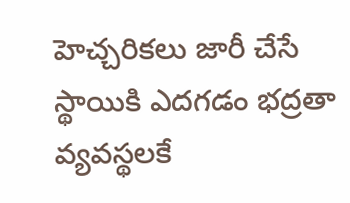హెచ్చరికలు జారీ చేసే స్థాయికి ఎదగడం భద్రతా వ్యవస్థలకే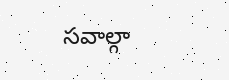సవాల్గా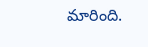మారింది.